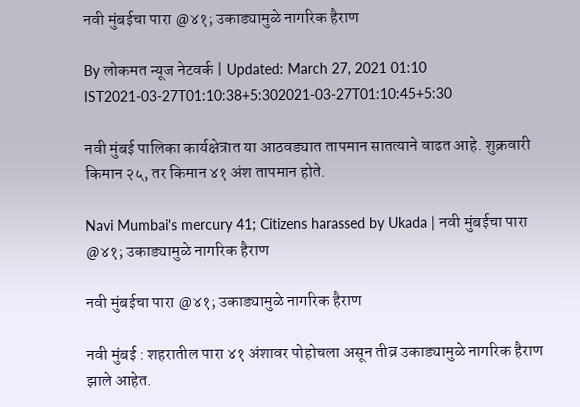नवी मुंबईचा पारा @४१; उकाड्यामुळे नागरिक हैराण

By लोकमत न्यूज नेटवर्क | Updated: March 27, 2021 01:10 IST2021-03-27T01:10:38+5:302021-03-27T01:10:45+5:30

नवी मुंबई पालिका कार्यक्षेत्रात या आठवड्यात तापमान सातत्याने वाढत आहे. शुक्रवारी किमान २५, तर किमान ४१ अंश तापमान होते.

Navi Mumbai's mercury 41; Citizens harassed by Ukada | नवी मुंबईचा पारा @४१; उकाड्यामुळे नागरिक हैराण

नवी मुंबईचा पारा @४१; उकाड्यामुळे नागरिक हैराण

नवी मुंबई : शहरातील पारा ४१ अंशावर पोहोचला असून तीव्र उकाड्यामुळे नागरिक हैराण झाले आहेत.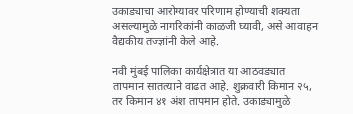उकाड्याचा आरोग्यावर परिणाम होण्याची शक्यता असल्यामुळे नागरिकांनी काळजी घ्यावी, असे आवाहन वैद्यकीय तज्ज्ञांनी केले आहे.

नवी मुंबई पालिका कार्यक्षेत्रात या आठवड्यात तापमान सातत्याने वाढत आहे. शुक्रवारी किमान २५, तर किमान ४१ अंश तापमान होते. उकाड्यामुळे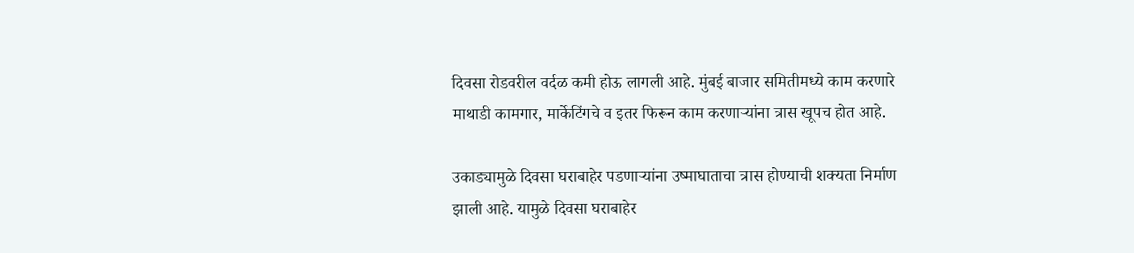दिवसा रोडवरील वर्दळ कमी होऊ लागली आहे. मुंबई बाजार समितीमध्ये काम करणारे माथाडी कामगार, मार्केटिंगचे व इतर फिरून काम करणाऱ्यांना त्रास खूपच होत आहे.

उकाड्यामुळे दिवसा घराबाहेर पडणाऱ्यांना उष्माघाताचा त्रास होण्याची शक्यता निर्माण झाली आहे. यामुळे दिवसा घराबाहेर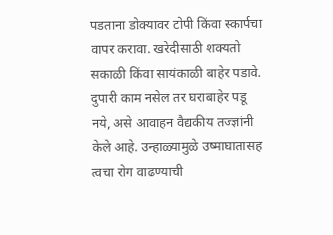पडताना डोक्यावर टोपी किंवा स्कार्पचा वापर करावा. खरेदीसाठी शक्यतो सकाळी किंवा सायंकाळी बाहेर पडावे. दुपारी काम नसेल तर घराबाहेर पडू नये, असे आवाहन वैद्यकीय तज्ज्ञांनी केले आहे. उन्हाळ्यामुळे उष्माघातासह त्वचा रोग वाढण्याची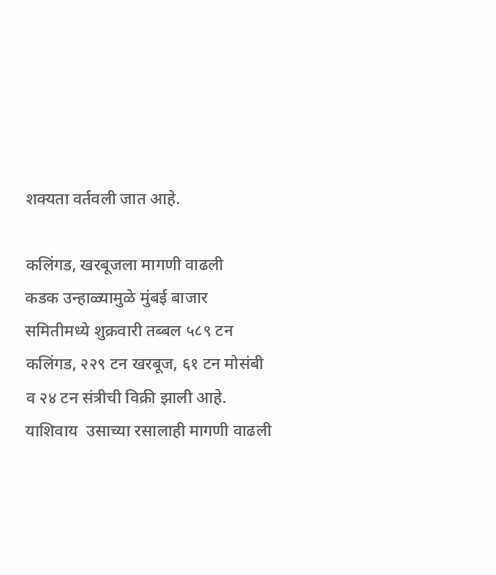शक्यता वर्तवली जात आहे.

कलिंगड, खरबूजला मागणी वाढली
कडक उन्हाळ्यामुळे मुंबई बाजार समितीमध्ये शुक्रवारी तब्बल ५८९ टन कलिंगड, २२९ टन खरबूज, ६१ टन मोसंबी व २४ टन संत्रीची विक्री झाली आहे. याशिवाय  उसाच्या रसालाही मागणी वाढली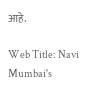आहे.

Web Title: Navi Mumbai's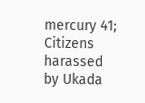mercury 41; Citizens harassed by Ukada